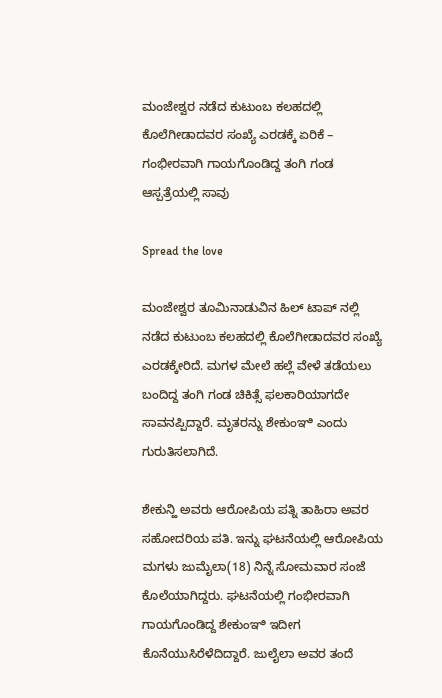ಮಂಜೇಶ್ವರ ನಡೆದ ಕುಟುಂಬ ಕಲಹದಲ್ಲಿ ಕೊಲೆಗೀಡಾದವರ ಸಂಖ್ಯೆ ಎರಡಕ್ಕೆ ಏರಿಕೆ – ಗಂಭೀರವಾಗಿ ಗಾಯಗೊಂಡಿದ್ದ ತಂಗಿ ಗಂಡ ಆಸ್ಪತ್ರೆಯಲ್ಲಿ ಸಾವು

Spread the love

ಮಂಜೇಶ್ವರ ತೂಮಿನಾಡುವಿನ ಹಿಲ್ ಟಾಪ್ ನಲ್ಲಿ ನಡೆದ ಕುಟುಂಬ ಕಲಹದಲ್ಲಿ ಕೊಲೆಗೀಡಾದವರ ಸಂಖ್ಯೆ ಎರಡಕ್ಕೇರಿದೆ. ಮಗಳ ಮೇಲೆ ಹಲ್ಲೆ ವೇಳೆ ತಡೆಯಲು ಬಂದಿದ್ದ ತಂಗಿ ಗಂಡ ಚಿಕಿತ್ಸೆ ಫಲಕಾರಿಯಾಗದೇ ಸಾವನಪ್ಪಿದ್ದಾರೆ. ಮೃತರನ್ನು ಶೇಕುಂಞಿ ಎಂದು ಗುರುತಿಸಲಾಗಿದೆ.

ಶೇಕುನ್ಹಿ ಅವರು ಆರೋಪಿಯ ಪತ್ನಿ ತಾಹಿರಾ ಅವರ ಸಹೋದರಿಯ ಪತಿ. ಇನ್ನು ಘಟನೆಯಲ್ಲಿ ಆರೋಪಿಯ ಮಗಳು ಜುಮೈಲಾ(18) ನಿನ್ನೆ ಸೋಮವಾರ ಸಂಜೆ ಕೊಲೆಯಾಗಿದ್ದರು. ಘಟನೆಯಲ್ಲಿ ಗಂಭೀರವಾಗಿ ಗಾಯಗೊಂಡಿದ್ದ ಶೇಕುಂಞಿ ಇದೀಗ ಕೊನೆಯುಸಿರೆಳೆದಿದ್ದಾರೆ. ಜುಲೈಲಾ ಅವರ ತಂದೆ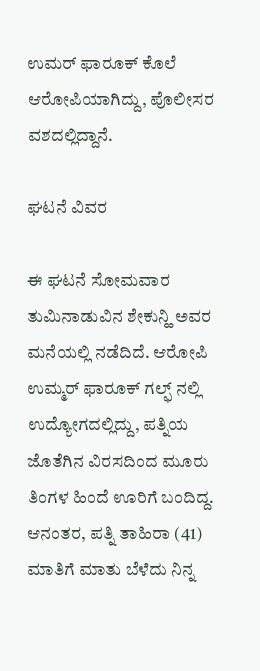ಉಮರ್ ಫಾರೂಕ್ ಕೊಲೆ ಆರೋಪಿಯಾಗಿದ್ದು, ಪೊಲೀಸರ ವಶದಲ್ಲಿದ್ದಾನೆ.

ಘಟನೆ ವಿವರ

ಈ ಘಟನೆ ಸೋಮವಾರ ತುಮಿನಾಡುವಿನ ಶೇಕುನ್ಹಿ ಅವರ ಮನೆಯಲ್ಲಿ ನಡೆದಿದೆ. ಆರೋಪಿ ಉಮ್ಮರ್ ಫಾರೂಕ್ ಗಲ್ಫ್ ನಲ್ಲಿ ಉದ್ಯೋಗದಲ್ಲಿದ್ದು, ಪತ್ನಿಯ ಜೊತೆಗಿನ ವಿರಸದಿಂದ ಮೂರು ತಿಂಗಳ ಹಿಂದೆ ಊರಿಗೆ ಬಂದಿದ್ದ. ಆನಂತರ, ಪತ್ನಿ ತಾಹಿರಾ (41) ಮಾತಿಗೆ ಮಾತು ಬೆಳೆದು ನಿನ್ನ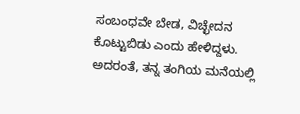ಸಂಬಂಧವೇ ಬೇಡ, ವಿಚ್ಛೇದನ ಕೊಟ್ಟುಬಿಡು ಎಂದು ಹೇಳಿದ್ದಳು. ಅದರಂತೆ, ತನ್ನ ತಂಗಿಯ ಮನೆಯಲ್ಲಿ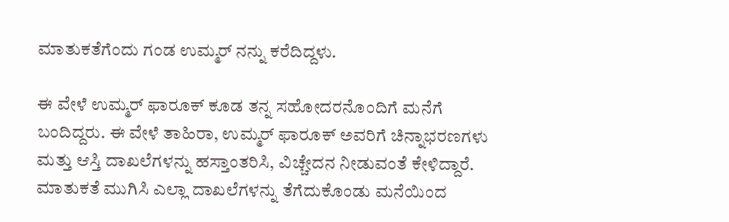ಮಾತುಕತೆಗೆಂದು ಗಂಡ ಉಮ್ಮರ್ ನನ್ನು ಕರೆದಿದ್ದಳು.

ಈ ವೇಳೆ ಉಮ್ಮರ್ ಫಾರೂಕ್ ಕೂಡ ತನ್ನ ಸಹೋದರನೊಂದಿಗೆ ಮನೆಗೆ ಬಂದಿದ್ದರು. ಈ ವೇಳೆ ತಾಹಿರಾ, ಉಮ್ಮರ್ ಫಾರೂಕ್ ಅವರಿಗೆ ಚಿನ್ನಾಭರಣಗಳು ಮತ್ತು ಆಸ್ತಿ ದಾಖಲೆಗಳನ್ನು ಹಸ್ತಾಂತರಿಸಿ, ವಿಚ್ಚೇದನ ನೀಡುವಂತೆ ಕೇಳಿದ್ದಾರೆ. ಮಾತುಕತೆ ಮುಗಿಸಿ ಎಲ್ಲಾ ದಾಖಲೆಗಳನ್ನು ತೆಗೆದುಕೊಂಡು ಮನೆಯಿಂದ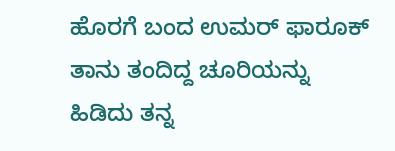ಹೊರಗೆ ಬಂದ ಉಮರ್ ಫಾರೂಕ್ ತಾನು ತಂದಿದ್ದ ಚೂರಿಯನ್ನು ಹಿಡಿದು ತನ್ನ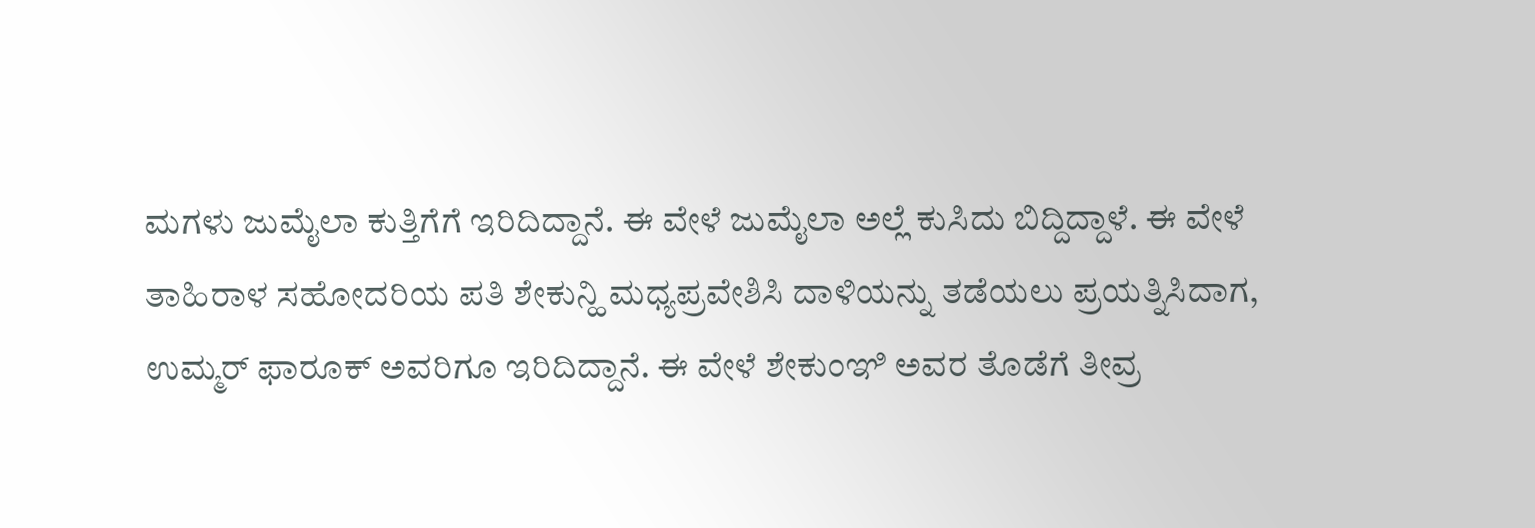ಮಗಳು ಜುಮೈಲಾ ಕುತ್ತಿಗೆಗೆ ಇರಿದಿದ್ದಾನೆ. ಈ ವೇಳೆ ಜುಮೈಲಾ ಅಲ್ಲೆ ಕುಸಿದು ಬಿದ್ದಿದ್ದಾಳೆ. ಈ ವೇಳೆ ತಾಹಿರಾಳ ಸಹೋದರಿಯ ಪತಿ ಶೇಕುನ್ಹಿ ಮಧ್ಯಪ್ರವೇಶಿಸಿ ದಾಳಿಯನ್ನು ತಡೆಯಲು ಪ್ರಯತ್ನಿಸಿದಾಗ, ಉಮ್ಮರ್ ಫಾರೂಕ್ ಅವರಿಗೂ ಇರಿದಿದ್ದಾನೆ. ಈ ವೇಳೆ ಶೇಕುಂಞಿ ಅವರ ತೊಡೆಗೆ ತೀವ್ರ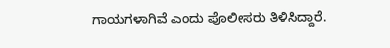ಗಾಯಗಳಾಗಿವೆ ಎಂದು ಪೊಲೀಸರು ತಿಳಿಸಿದ್ದಾರೆ.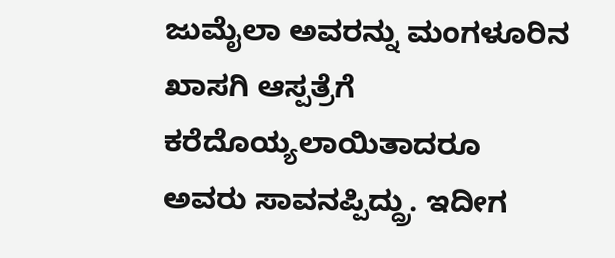ಜುಮೈಲಾ ಅವರನ್ನು ಮಂಗಳೂರಿನ ಖಾಸಗಿ ಆಸ್ಪತ್ರೆಗೆ ಕರೆದೊಯ್ಯಲಾಯಿತಾದರೂ ಅವರು ಸಾವನಪ್ಪಿದ್ದ್ರು. ಇದೀಗ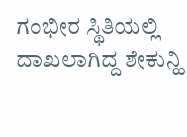ಗಂಭೀರ ಸ್ಥಿತಿಯಲ್ಲಿ ದಾಖಲಾಗಿದ್ದ ಶೇಕುನ್ಹಿ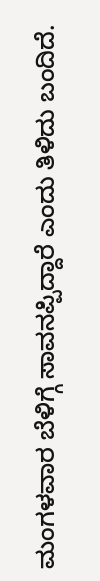ಮಂಗಳವಾರ ಬೆಳಿಗ್ಗೆ ಸಾವನಪ್ಪಿದ್ದಾರೆ ಎಂದು ತಿಳಿದು ಬಂದಿದೆ.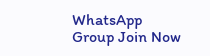WhatsApp Group Join Now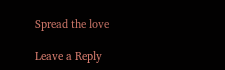Spread the love

Leave a Reply